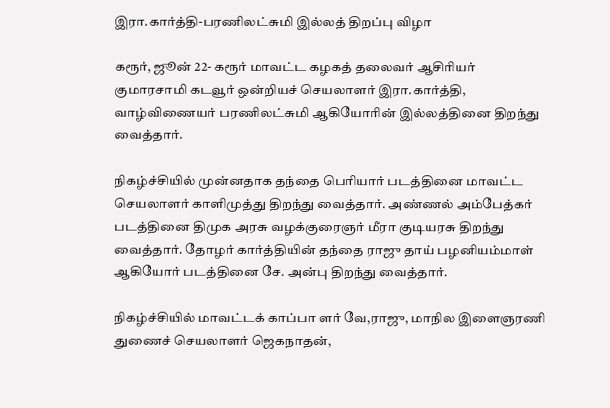இரா.கார்த்தி-பரணிலட்சுமி இல்லத் திறப்பு விழா

கரூர், ஜூன் 22- கரூர் மாவட்ட கழகத் தலைவர் ஆசிரியர் குமாரசாமி கடவூர் ஒன்றியச் செயலாளர் இரா.கார்த்தி, வாழ்விணையர் பரணிலட்சுமி ஆகியோரின் இல்லத்தினை திறந்து வைத்தார்.

நிகழ்ச்சியில் முன்னதாக தந்தை பெரியார் படத்தினை மாவட்ட செயலாளர் காளிமுத்து திறந்து வைத்தார். அண்ணல் அம்பேத்கர் படத்தினை திமுக அரசு வழக்குரைஞர் மீரா குடியரசு திறந்து வைத்தார். தோழர் கார்த்தியின் தந்தை ராஜு தாய் பழனியம்மாள் ஆகியோர் படத்தினை சே. அன்பு திறந்து வைத்தார்.

நிகழ்ச்சியில் மாவட்டக் காப்பா ளர் வே,ராஜு, மாநில இளைஞரணி துணைச் செயலாளர் ஜெகநாதன்,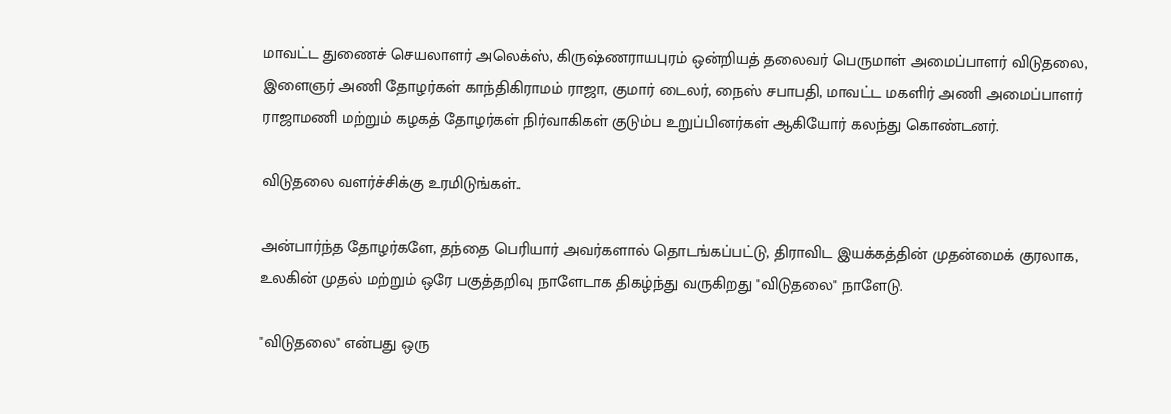மாவட்ட துணைச் செயலாளர் அலெக்ஸ், கிருஷ்ணராயபுரம் ஒன்றியத் தலைவர் பெருமாள் அமைப்பாளர் விடுதலை, இளைஞர் அணி தோழர்கள் காந்திகிராமம் ராஜா, குமார் டைலர், நைஸ் சபாபதி, மாவட்ட மகளிர் அணி அமைப்பாளர் ராஜாமணி மற்றும் கழகத் தோழர்கள் நிர்வாகிகள் குடும்ப உறுப்பினர்கள் ஆகியோர் கலந்து கொண்டனர்.

விடுதலை வளர்ச்சிக்கு உரமிடுங்கள்..

அன்பார்ந்த தோழர்களே, தந்தை பெரியார் அவர்களால் தொடங்கப்பட்டு, திராவிட இயக்கத்தின் முதன்மைக் குரலாக, உலகின் முதல் மற்றும் ஒரே பகுத்தறிவு நாளேடாக திகழ்ந்து வருகிறது "விடுதலை" நாளேடு.

"விடுதலை" என்பது ஒரு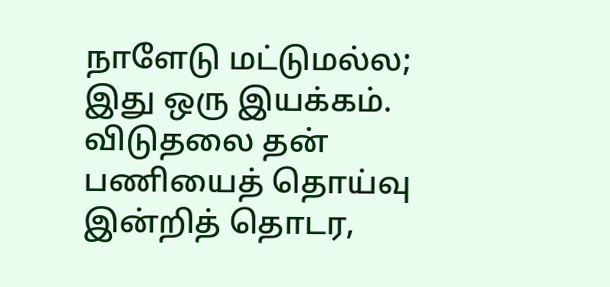நாளேடு மட்டுமல்ல; இது ஒரு இயக்கம். விடுதலை தன் பணியைத் தொய்வு இன்றித் தொடர,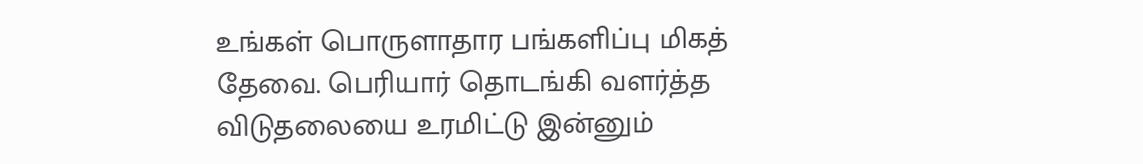உங்கள் பொருளாதார பங்களிப்பு மிகத் தேவை. பெரியார் தொடங்கி வளர்த்த விடுதலையை உரமிட்டு இன்னும்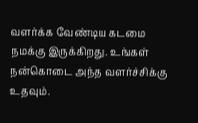வளர்க்க வேண்டிய கடமை நமக்கு இருக்கிறது. உங்கள் நன்கொடை அந்த வளர்ச்சிக்கு உதவும்.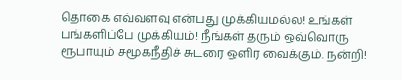தொகை எவ்வளவு என்பது முக்கியமல்ல! உங்கள் பங்களிப்பே முக்கியம்! நீங்கள் தரும் ஒவ்வொரு ரூபாயும் சமூகநீதிச் சுடரை ஒளிர வைக்கும். நன்றி!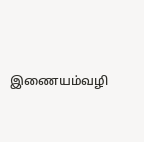இணையம்வழி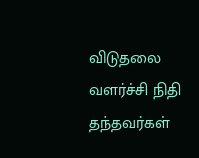விடுதலை வளர்ச்சி நிதி தந்தவர்கள்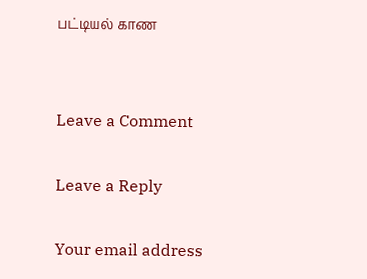பட்டியல் காண


Leave a Comment

Leave a Reply

Your email address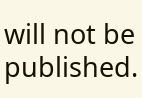will not be published.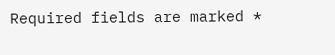Required fields are marked *